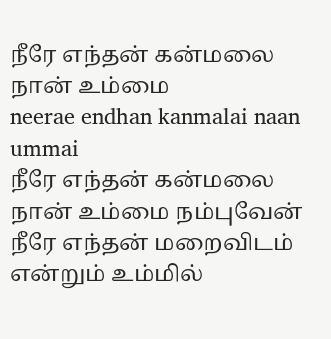நீரே எந்தன் கன்மலை நான் உம்மை
neerae endhan kanmalai naan ummai
நீரே எந்தன் கன்மலை நான் உம்மை நம்புவேன் நீரே எந்தன் மறைவிடம் என்றும் உம்மில்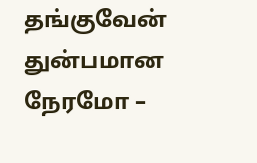தங்குவேன்
துன்பமான நேரமோ –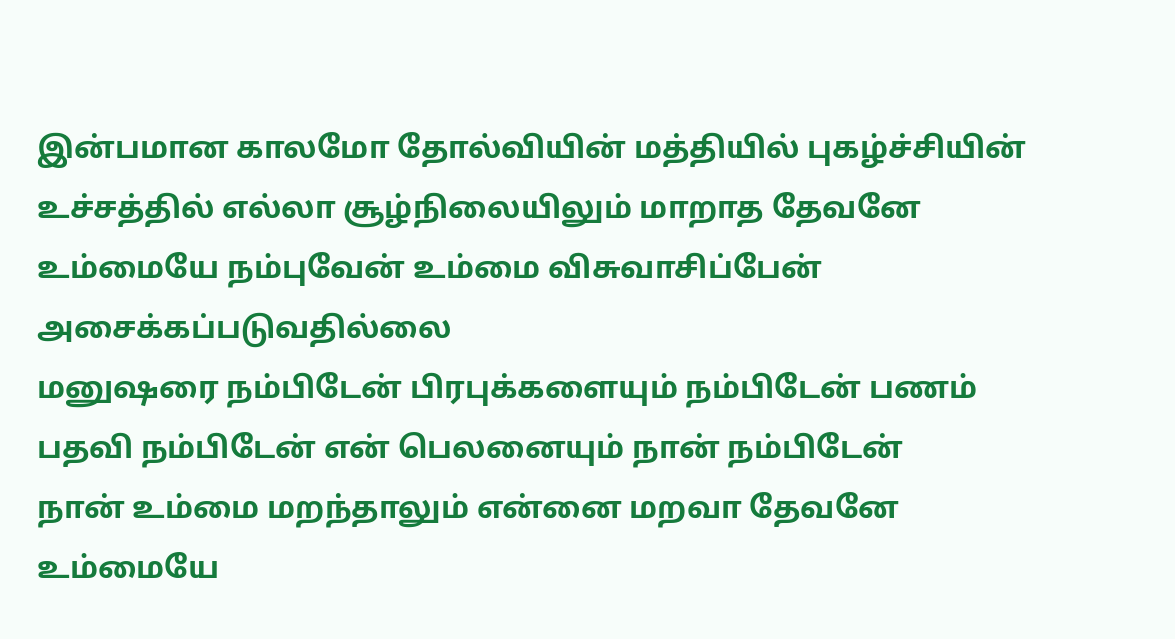இன்பமான காலமோ தோல்வியின் மத்தியில் புகழ்ச்சியின் உச்சத்தில் எல்லா சூழ்நிலையிலும் மாறாத தேவனே
உம்மையே நம்புவேன் உம்மை விசுவாசிப்பேன் அசைக்கப்படுவதில்லை
மனுஷரை நம்பிடேன் பிரபுக்களையும் நம்பிடேன் பணம் பதவி நம்பிடேன் என் பெலனையும் நான் நம்பிடேன்
நான் உம்மை மறந்தாலும் என்னை மறவா தேவனே உம்மையே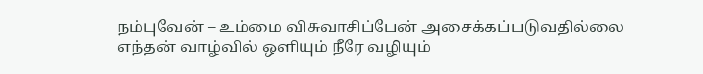நம்புவேன் – உம்மை விசுவாசிப்பேன் அசைக்கப்படுவதில்லை
எந்தன் வாழ்வில் ஒளியும் நீரே வழியும்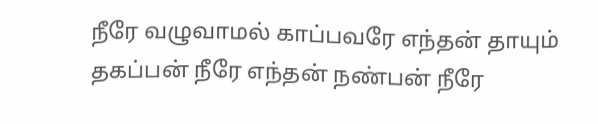நீரே வழுவாமல் காப்பவரே எந்தன் தாயும் தகப்பன் நீரே எந்தன் நண்பன் நீரே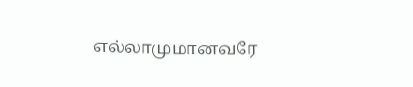எல்லாமுமானவரே